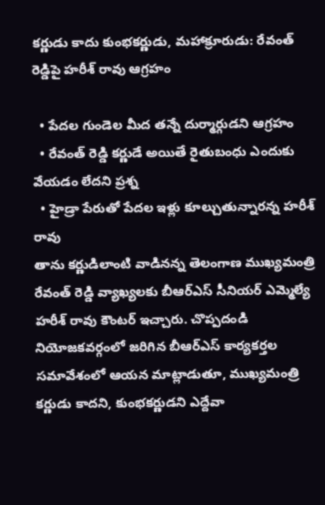కర్ణుడు కాదు కుంభకర్ణుడు, మహాక్రూరుడు: రేవంత్ రెడ్డిపై హరీశ్ రావు ఆగ్రహం

  • పేదల గుండెల మీద తన్నే దుర్మార్గుడని ఆగ్రహం
  • రేవంత్ రెడ్డి కర్ణుడే అయితే రైతుబంధు ఎందుకు వేయడం లేదని ప్రశ్న
  • హైడ్రా పేరుతో పేదల ఇళ్లు కూల్చుతున్నారన్న హరీశ్ రావు
తాను కర్ణుడిలాంటి వాడినన్న తెలంగాణ ముఖ్యమంత్రి రేవంత్ రెడ్డి వ్యాఖ్యలకు బీఆర్ఎస్ సీనియర్ ఎమ్మెల్యే హరీశ్ రావు కౌంటర్ ఇచ్చారు. చొప్పదండి నియోజకవర్గంలో జరిగిన బీఆర్ఎస్ కార్యకర్తల సమావేశంలో ఆయన మాట్లాడుతూ, ముఖ్యమంత్రి కర్ణుడు కాదని, కుంభకర్ణుడని ఎద్దేవా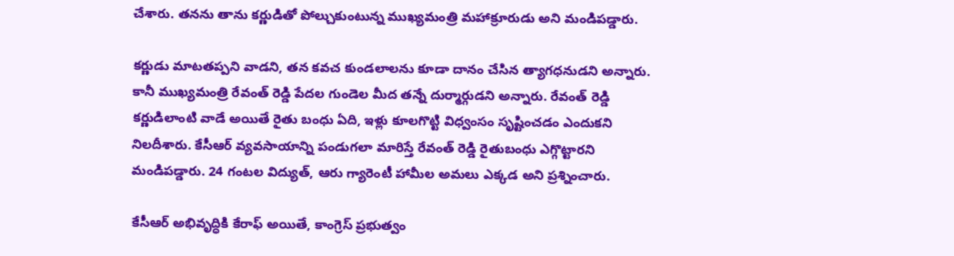చేశారు. తనను తాను కర్ణుడితో పోల్చుకుంటున్న ముఖ్యమంత్రి మహాక్రూరుడు అని మండిపడ్డారు.

కర్ణుడు మాటతప్పని వాడని, తన కవచ కుండలాలను కూడా దానం చేసిన త్యాగధనుడని అన్నారు. కానీ ముఖ్యమంత్రి రేవంత్ రెడ్డి పేదల గుండెల మీద తన్నే దుర్మార్గుడని అన్నారు. రేవంత్ రెడ్డి కర్ణుడిలాంటి వాడే అయితే రైతు బంధు ఏది, ఇళ్లు కూలగొట్టి విధ్వంసం సృష్టించడం ఎందుకని నిలదీశారు. కేసీఆర్ వ్యవసాయాన్ని పండుగలా మారిస్తే రేవంత్ రెడ్డి రైతుబంధు ఎగ్గొట్టారని మండిపడ్డారు. 24 గంటల విద్యుత్, ఆరు గ్యారెంటీ హామీల అమలు ఎక్కడ అని ప్రశ్నించారు.

కేసీఆర్ అభివృద్ధికి కేరాఫ్ అయితే, కాంగ్రెస్ ప్రభుత్వం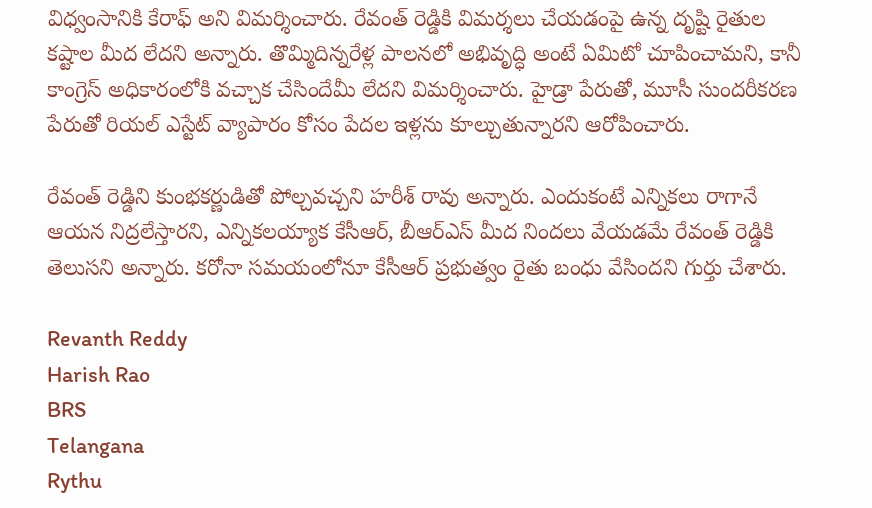విధ్వంసానికి కేరాఫ్ అని విమర్శించారు. రేవంత్ రెడ్డికి విమర్శలు చేయడంపై ఉన్న దృష్టి రైతుల కష్టాల మీద లేదని అన్నారు. తొమ్మిదిన్నరేళ్ల పాలనలో అభివృద్ధి అంటే ఏమిటో చూపించామని, కానీ కాంగ్రెస్ అధికారంలోకి వచ్చాక చేసిందేమీ లేదని విమర్శించారు. హైడ్రా పేరుతో, మూసీ సుందరీకరణ పేరుతో రియల్ ఎస్టేట్ వ్యాపారం కోసం పేదల ఇళ్లను కూల్చుతున్నారని ఆరోపించారు.

రేవంత్ రెడ్డిని కుంభకర్ణుడితో పోల్చవచ్చని హరీశ్ రావు అన్నారు. ఎందుకంటే ఎన్నికలు రాగానే ఆయన నిద్రలేస్తారని, ఎన్నికలయ్యాక కేసీఆర్, బీఆర్ఎస్ మీద నిందలు వేయడమే రేవంత్ రెడ్డికి తెలుసని అన్నారు. కరోనా సమయంలోనూ కేసీఆర్ ప్రభుత్వం రైతు బంధు వేసిందని గుర్తు చేశారు.

Revanth Reddy
Harish Rao
BRS
Telangana
Rythu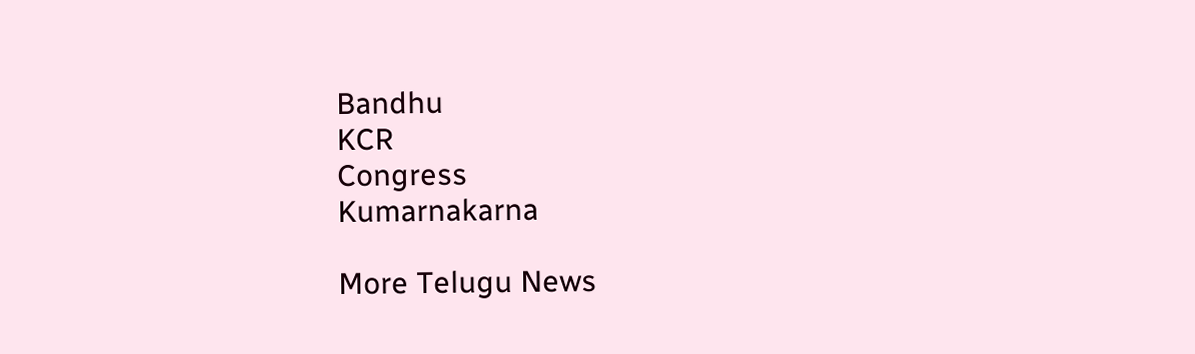Bandhu
KCR
Congress
Kumarnakarna

More Telugu News